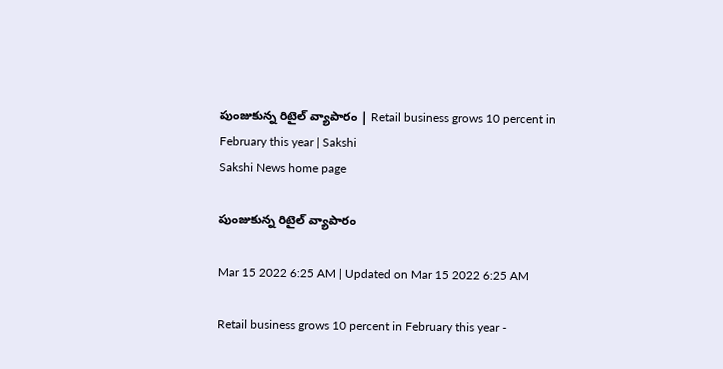పుంజుకున్న రిటైల్‌ వ్యాపారం | Retail business grows 10 percent in February this year | Sakshi
Sakshi News home page

పుంజుకున్న రిటైల్‌ వ్యాపారం

Mar 15 2022 6:25 AM | Updated on Mar 15 2022 6:25 AM

Retail business grows 10 percent in February this year -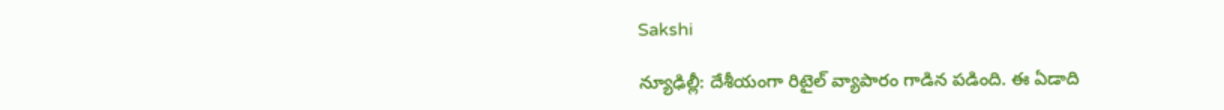Sakshi

న్యూఢిల్లీ: దేశీయంగా రిటైల్‌ వ్యాపారం గాడిన పడింది. ఈ ఏడాది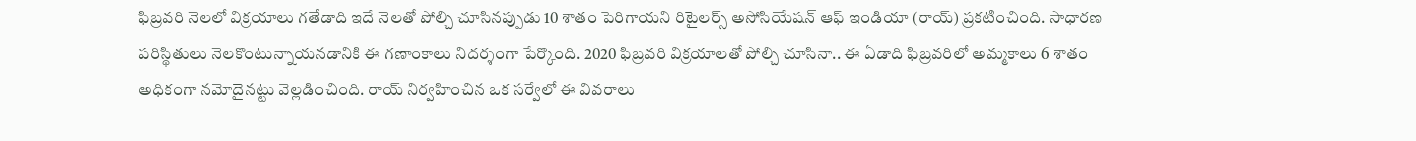ఫిబ్రవరి నెలలో విక్రయాలు గతేడాది ఇదే నెలతో పోల్చి చూసినప్పుడు 10 శాతం పెరిగాయని రిటైలర్స్‌ అసోసియేషన్‌ ఆఫ్‌ ఇండియా (రాయ్‌) ప్రకటించింది. సాధారణ పరిస్థితులు నెలకొంటున్నాయనడానికి ఈ గణాంకాలు నిదర్శంగా పేర్కొంది. 2020 ఫిబ్రవరి విక్రయాలతో పోల్చి చూసినా.. ఈ ఏడాది ఫిబ్రవరిలో అమ్మకాలు 6 శాతం అధికంగా నమోదైనట్టు వెల్లడించింది. రాయ్‌ నిర్వహించిన ఒక సర్వేలో ఈ వివరాలు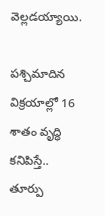వెల్లడయ్యాయి.

పశ్చిమాదిన విక్రయాల్లో 16 శాతం వృద్ధి కనిపిస్తే.. తూర్పు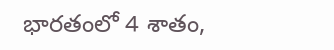భారతంలో 4 శాతం,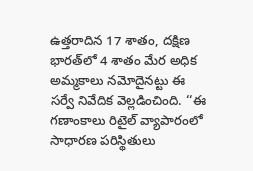ఉత్తరాదిన 17 శాతం, దక్షిణ భారత్‌లో 4 శాతం మేర అధిక అమ్మకాలు నమోదైనట్టు ఈ సర్వే నివేదిక వెల్లడించింది. ‘‘ఈ గణాంకాలు రిటైల్‌ వ్యాపారంలో సాధారణ పరిస్థితులు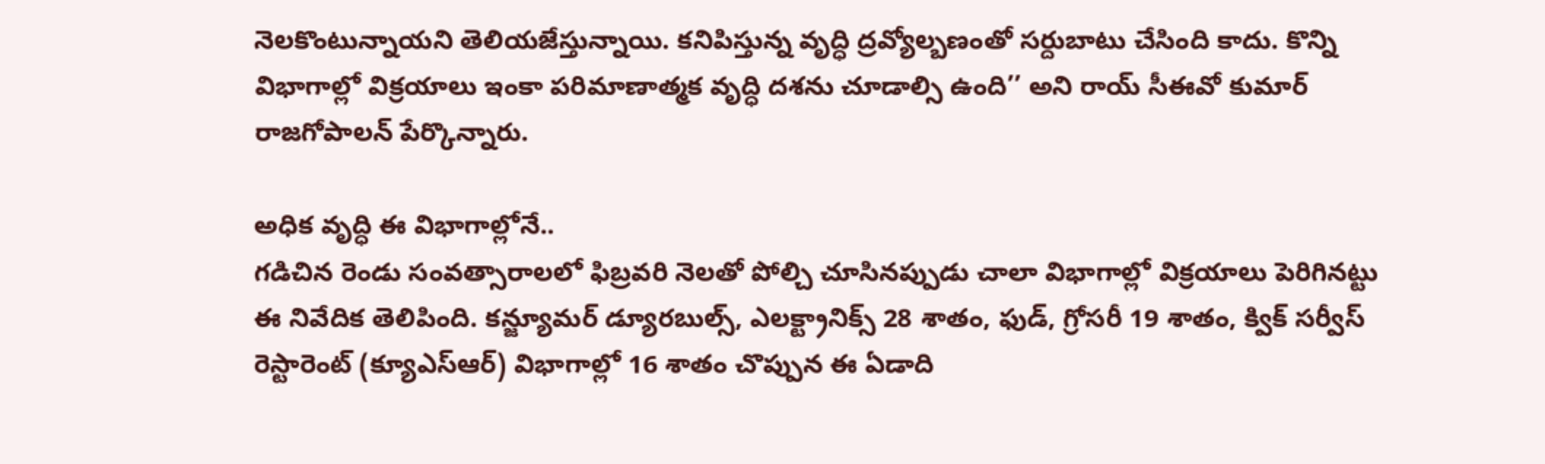నెలకొంటున్నాయని తెలియజేస్తున్నాయి. కనిపిస్తున్న వృద్ధి ద్రవ్యోల్బణంతో సర్దుబాటు చేసింది కాదు. కొన్ని విభాగాల్లో విక్రయాలు ఇంకా పరిమాణాత్మక వృద్ధి దశను చూడాల్సి ఉంది’’ అని రాయ్‌ సీఈవో కుమార్‌ రాజగోపాలన్‌ పేర్కొన్నారు.

అధిక వృద్ధి ఈ విభాగాల్లోనే..
గడిచిన రెండు సంవత్సారాలలో ఫిబ్రవరి నెలతో పోల్చి చూసినప్పుడు చాలా విభాగాల్లో విక్రయాలు పెరిగినట్టు ఈ నివేదిక తెలిపింది. కన్జ్యూమర్‌ డ్యూరబుల్స్, ఎలక్ట్రానిక్స్‌ 28 శాతం, ఫుడ్, గ్రోసరీ 19 శాతం, క్విక్‌ సర్వీస్‌ రెస్టారెంట్‌ (క్యూఎస్‌ఆర్‌) విభాగాల్లో 16 శాతం చొప్పున ఈ ఏడాది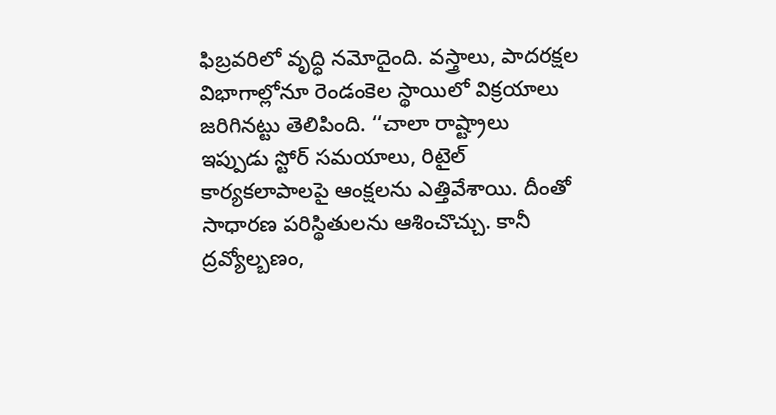ఫిబ్రవరిలో వృద్ధి నమోదైంది. వస్త్రాలు, పాదరక్షల విభాగాల్లోనూ రెండంకెల స్థాయిలో విక్రయాలు జరిగినట్టు తెలిపింది. ‘‘చాలా రాష్ట్రాలు ఇప్పుడు స్టోర్‌ సమయాలు, రిటైల్‌ కార్యకలాపాలపై ఆంక్షలను ఎత్తివేశాయి. దీంతో సాధారణ పరిస్థితులను ఆశించొచ్చు. కానీ ద్రవ్యోల్బణం,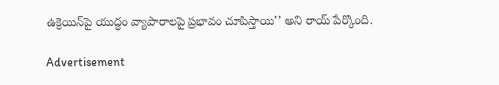ఉక్రెయిన్‌పై యుద్ధం వ్యాపారాలపై ప్రభావం చూపిస్తాయి’’ అని రాయ్‌ పేర్కొంది.

Advertisement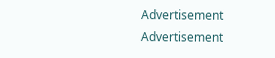Advertisement
Advertisement